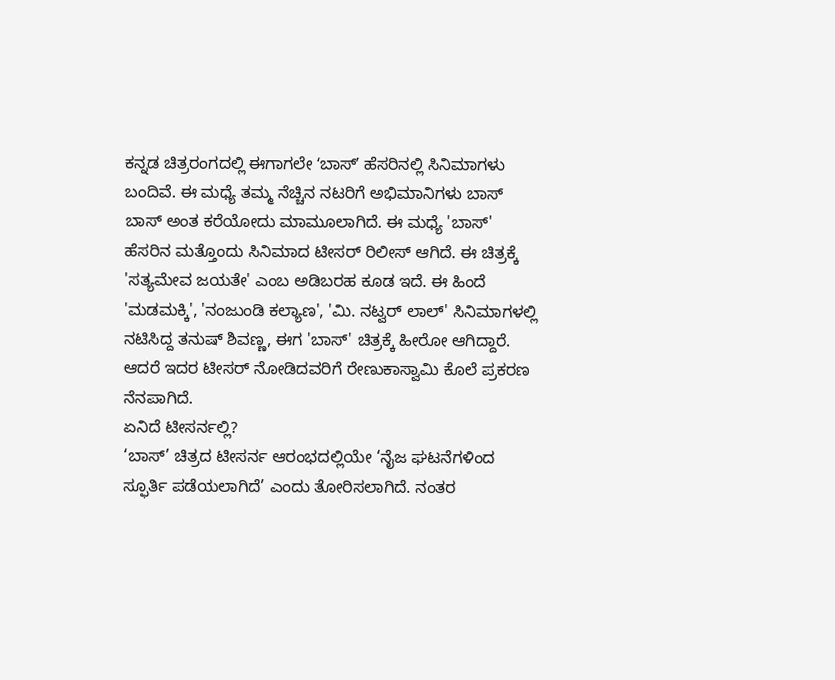ಕನ್ನಡ ಚಿತ್ರರಂಗದಲ್ಲಿ ಈಗಾಗಲೇ ʻಬಾಸ್ʼ ಹೆಸರಿನಲ್ಲಿ ಸಿನಿಮಾಗಳು ಬಂದಿವೆ. ಈ ಮಧ್ಯೆ ತಮ್ಮ ನೆಚ್ಚಿನ ನಟರಿಗೆ ಅಭಿಮಾನಿಗಳು ಬಾಸ್ ಬಾಸ್ ಅಂತ ಕರೆಯೋದು ಮಾಮೂಲಾಗಿದೆ. ಈ ಮಧ್ಯೆ 'ಬಾಸ್' ಹೆಸರಿನ ಮತ್ತೊಂದು ಸಿನಿಮಾದ ಟೀಸರ್ ರಿಲೀಸ್ ಆಗಿದೆ. ಈ ಚಿತ್ರಕ್ಕೆ 'ಸತ್ಯಮೇವ ಜಯತೇ' ಎಂಬ ಅಡಿಬರಹ ಕೂಡ ಇದೆ. ಈ ಹಿಂದೆ 'ಮಡಮಕ್ಕಿ', 'ನಂಜುಂಡಿ ಕಲ್ಯಾಣ', 'ಮಿ. ನಟ್ವರ್ ಲಾಲ್' ಸಿನಿಮಾಗಳಲ್ಲಿ ನಟಿಸಿದ್ದ ತನುಷ್ ಶಿವಣ್ಣ, ಈಗ 'ಬಾಸ್' ಚಿತ್ರಕ್ಕೆ ಹೀರೋ ಆಗಿದ್ದಾರೆ. ಆದರೆ ಇದರ ಟೀಸರ್ ನೋಡಿದವರಿಗೆ ರೇಣುಕಾಸ್ವಾಮಿ ಕೊಲೆ ಪ್ರಕರಣ ನೆನಪಾಗಿದೆ.
ಏನಿದೆ ಟೀಸರ್ನಲ್ಲಿ?
‘ಬಾಸ್’ ಚಿತ್ರದ ಟೀಸರ್ನ ಆರಂಭದಲ್ಲಿಯೇ ‘ನೈಜ ಘಟನೆಗಳಿಂದ ಸ್ಫೂರ್ತಿ ಪಡೆಯಲಾಗಿದೆ’ ಎಂದು ತೋರಿಸಲಾಗಿದೆ. ನಂತರ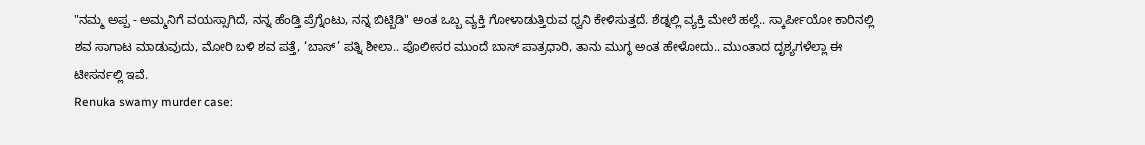"ನಮ್ಮ ಅಪ್ಪ - ಅಮ್ಮನಿಗೆ ವಯಸ್ಸಾಗಿದೆ, ನನ್ನ ಹೆಂಡ್ತಿ ಪ್ರೆಗ್ನೆಂಟು, ನನ್ನ ಬಿಟ್ಬಿಡಿ" ಅಂತ ಒಬ್ಬ ವ್ಯಕ್ತಿ ಗೋಳಾಡುತ್ತಿರುವ ಧ್ವನಿ ಕೇಳಿಸುತ್ತದೆ. ಶೆಡ್ನಲ್ಲಿ ವ್ಯಕ್ತಿ ಮೇಲೆ ಹಲ್ಲೆ.. ಸ್ಕಾರ್ಪೀಯೋ ಕಾರಿನಲ್ಲಿ ಶವ ಸಾಗಾಟ ಮಾಡುವುದು, ಮೋರಿ ಬಳಿ ಶವ ಪತ್ತೆ, ‘ಬಾಸ್’ ಪತ್ನಿ ಶೀಲಾ.. ಪೊಲೀಸರ ಮುಂದೆ ಬಾಸ್ ಪಾತ್ರಧಾರಿ, ತಾನು ಮುಗ್ಧ ಅಂತ ಹೇಳೋದು.. ಮುಂತಾದ ದೃಶ್ಯಗಳೆಲ್ಲಾ ಈ ಟೀಸರ್ನಲ್ಲಿ ಇವೆ.
Renuka swamy murder case: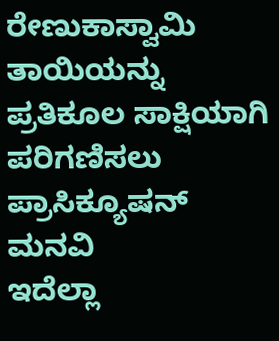ರೇಣುಕಾಸ್ವಾಮಿ ತಾಯಿಯನ್ನು ಪ್ರತಿಕೂಲ ಸಾಕ್ಷಿಯಾಗಿ ಪರಿಗಣಿಸಲು ಪ್ರಾಸಿಕ್ಯೂಷನ್ ಮನವಿ
ಇದೆಲ್ಲಾ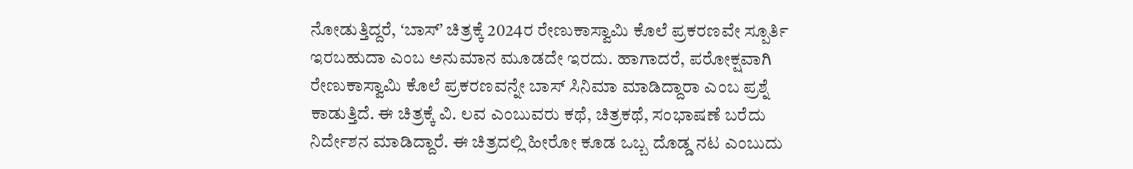ನೋಡುತ್ತಿದ್ದರೆ, ʻಬಾಸ್ʼ ಚಿತ್ರಕ್ಕೆ 2024ರ ರೇಣುಕಾಸ್ವಾಮಿ ಕೊಲೆ ಪ್ರಕರಣವೇ ಸ್ಪೂರ್ತಿ ಇರಬಹುದಾ ಎಂಬ ಅನುಮಾನ ಮೂಡದೇ ಇರದು. ಹಾಗಾದರೆ, ಪರೋಕ್ಷವಾಗಿ ರೇಣುಕಾಸ್ವಾಮಿ ಕೊಲೆ ಪ್ರಕರಣವನ್ನೇ ಬಾಸ್ ಸಿನಿಮಾ ಮಾಡಿದ್ದಾರಾ ಎಂಬ ಪ್ರಶ್ನೆ ಕಾಡುತ್ತಿದೆ. ಈ ಚಿತ್ರಕ್ಕೆ ವಿ. ಲವ ಎಂಬುವರು ಕಥೆ, ಚಿತ್ರಕಥೆ, ಸಂಭಾಷಣೆ ಬರೆದು ನಿರ್ದೇಶನ ಮಾಡಿದ್ದಾರೆ. ಈ ಚಿತ್ರದಲ್ಲಿ ಹೀರೋ ಕೂಡ ಒಬ್ಬ ದೊಡ್ಡ ನಟ ಎಂಬುದು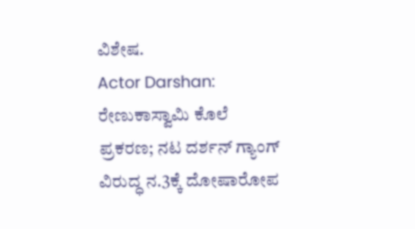ವಿಶೇಷ.
Actor Darshan: ರೇಣುಕಾಸ್ವಾಮಿ ಕೊಲೆ ಪ್ರಕರಣ; ನಟ ದರ್ಶನ್ ಗ್ಯಾಂಗ್ ವಿರುದ್ಧ ನ.3ಕ್ಕೆ ದೋಷಾರೋಪ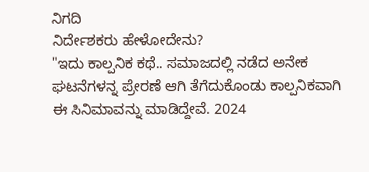ನಿಗದಿ
ನಿರ್ದೇಶಕರು ಹೇಳೋದೇನು?
"ಇದು ಕಾಲ್ಪನಿಕ ಕಥೆ.. ಸಮಾಜದಲ್ಲಿ ನಡೆದ ಅನೇಕ ಘಟನೆಗಳನ್ನ ಪ್ರೇರಣೆ ಆಗಿ ತೆಗೆದುಕೊಂಡು ಕಾಲ್ಪನಿಕವಾಗಿ ಈ ಸಿನಿಮಾವನ್ನು ಮಾಡಿದ್ದೇವೆ. 2024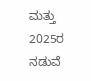ಮತ್ತು 2025ರ ನಡುವೆ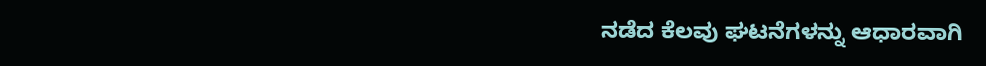ನಡೆದ ಕೆಲವು ಘಟನೆಗಳನ್ನು ಆಧಾರವಾಗಿ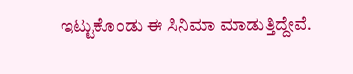ಇಟ್ಟುಕೊಂಡು ಈ ಸಿನಿಮಾ ಮಾಡುತ್ತಿದ್ದೇವೆ.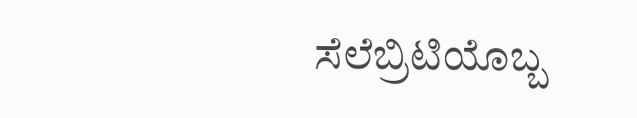ಸೆಲೆಬ್ರಿಟಿಯೊಬ್ಬ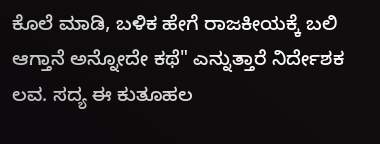ಕೊಲೆ ಮಾಡಿ, ಬಳಿಕ ಹೇಗೆ ರಾಜಕೀಯಕ್ಕೆ ಬಲಿ ಆಗ್ತಾನೆ ಅನ್ನೋದೇ ಕಥೆ" ಎನ್ನುತ್ತಾರೆ ನಿರ್ದೇಶಕ ಲವ. ಸದ್ಯ ಈ ಕುತೂಹಲ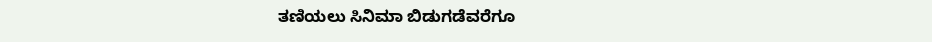ತಣಿಯಲು ಸಿನಿಮಾ ಬಿಡುಗಡೆವರೆಗೂ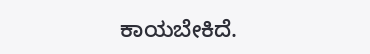ಕಾಯಬೇಕಿದೆ.